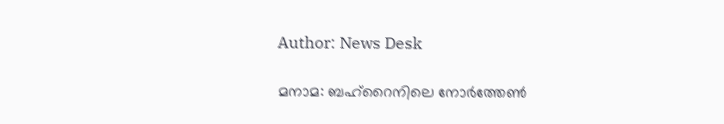Author: News Desk

മനാമ: ബഹ്‌റൈനിലെ നോര്‍ത്തേണ്‍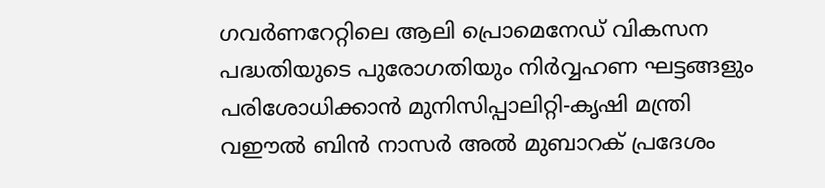ഗവര്‍ണറേറ്റിലെ ആലി പ്രൊമെനേഡ് വികസന പദ്ധതിയുടെ പുരോഗതിയും നിര്‍വ്വഹണ ഘട്ടങ്ങളും പരിശോധിക്കാന്‍ മുനിസിപ്പാലിറ്റി-കൃഷി മന്ത്രി വഈല്‍ ബിന്‍ നാസര്‍ അല്‍ മുബാറക് പ്രദേശം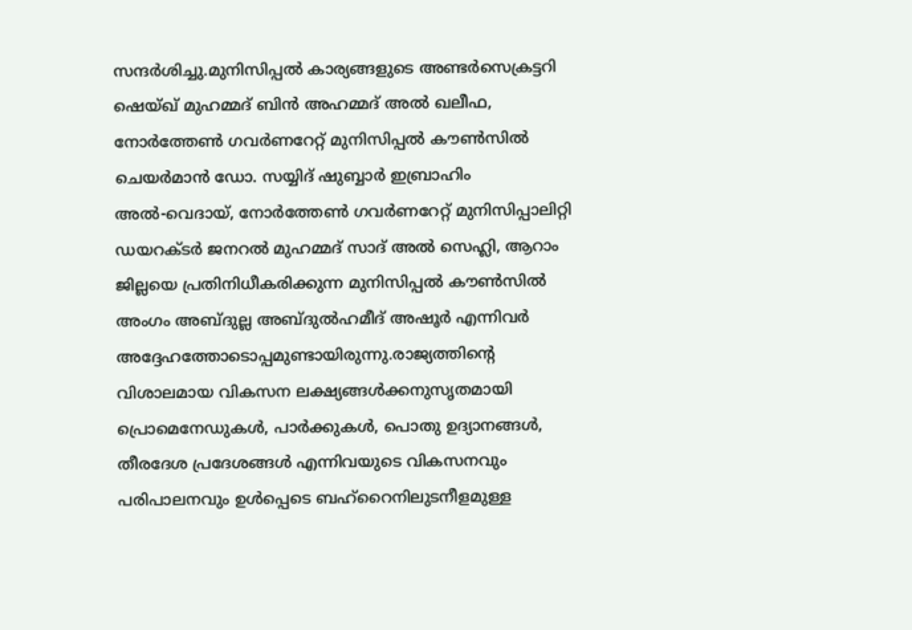സന്ദര്‍ശിച്ചു.മുനിസിപ്പല്‍ കാര്യങ്ങളുടെ അണ്ടര്‍സെക്രട്ടറി ഷെയ്ഖ് മുഹമ്മദ് ബിന്‍ അഹമ്മദ് അല്‍ ഖലീഫ, നോര്‍ത്തേണ്‍ ഗവര്‍ണറേറ്റ് മുനിസിപ്പല്‍ കൗണ്‍സില്‍ ചെയര്‍മാന്‍ ഡോ. സയ്യിദ് ഷുബ്ബാര്‍ ഇബ്രാഹിം അല്‍-വെദായ്, നോര്‍ത്തേണ്‍ ഗവര്‍ണറേറ്റ് മുനിസിപ്പാലിറ്റി ഡയറക്ടര്‍ ജനറല്‍ മുഹമ്മദ് സാദ് അല്‍ സെഹ്ലി, ആറാം ജില്ലയെ പ്രതിനിധീകരിക്കുന്ന മുനിസിപ്പല്‍ കൗണ്‍സില്‍ അംഗം അബ്ദുല്ല അബ്ദുല്‍ഹമീദ് അഷൂര്‍ എന്നിവര്‍ അദ്ദേഹത്തോടൊപ്പമുണ്ടായിരുന്നു.രാജ്യത്തിന്റെ വിശാലമായ വികസന ലക്ഷ്യങ്ങള്‍ക്കനുസൃതമായി പ്രൊമെനേഡുകള്‍, പാര്‍ക്കുകള്‍, പൊതു ഉദ്യാനങ്ങള്‍, തീരദേശ പ്രദേശങ്ങള്‍ എന്നിവയുടെ വികസനവും പരിപാലനവും ഉള്‍പ്പെടെ ബഹ്റൈനിലുടനീളമുള്ള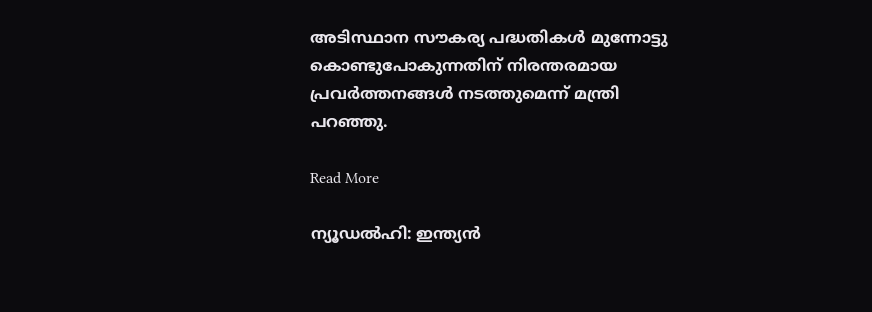അടിസ്ഥാന സൗകര്യ പദ്ധതികള്‍ മുന്നോട്ടു കൊണ്ടുപോകുന്നതിന് നിരന്തരമായ പ്രവര്‍ത്തനങ്ങള്‍ നടത്തുമെന്ന് മന്ത്രി പറഞ്ഞു.

Read More

ന്യൂഡല്‍ഹി: ഇന്ത്യന്‍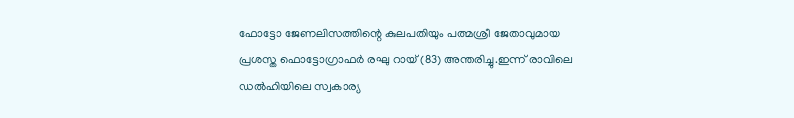ഫോട്ടോ ജേണലിസത്തിന്റെ കുലപതിയും പത്മശ്രീ ജേതാവുമായ പ്രശസ്ത ഫൊട്ടോഗ്രാഫര്‍ രഘു റായ് (83) അന്തരിച്ചു.ഇന്ന് രാവിലെ ഡല്‍ഹിയിലെ സ്വകാര്യ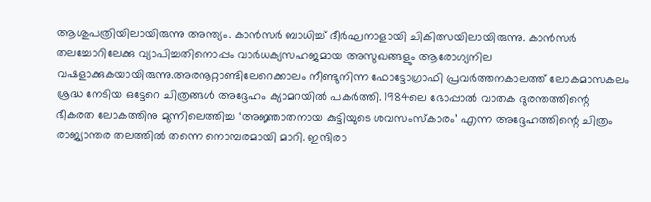ആശുപത്രിയിലായിരുന്നു അന്ത്യം. കാന്‍സര്‍ ബാധിച്ച് ദീര്‍ഘനാളായി ചികിത്സയിലായിരുന്നു. കാന്‍സര്‍ തലച്ചോറിലേക്കു വ്യാപിച്ചതിനൊപ്പം വാര്‍ധക്യസഹജമായ അസുഖങ്ങളും ആരോഗ്യനില വഷളാക്കുകയായിരുന്നു.അരനൂറ്റാണ്ടിലേറെക്കാലം നീണ്ടുനിന്ന ഫോട്ടോഗ്രാഫി പ്രവര്‍ത്തനകാലത്ത് ലോകമാസകലം ശ്രദ്ധ നേടിയ ഒട്ടേറെ ചിത്രങ്ങള്‍ അദ്ദേഹം ക്യാമറയില്‍ പകര്‍ത്തി. 1984ലെ ഭോപ്പാല്‍ വാതക ദുരന്തത്തിന്റെ ഭീകരത ലോകത്തിനു മുന്നിലെത്തിച്ച ‘അജ്ഞാതനായ കുട്ടിയുടെ ശവസംസ്‌കാരം’ എന്ന അദ്ദേഹത്തിന്റെ ചിത്രം രാജ്യാന്തര തലത്തില്‍ തന്നെ നൊമ്പരമായി മാറി. ഇന്ദിരാ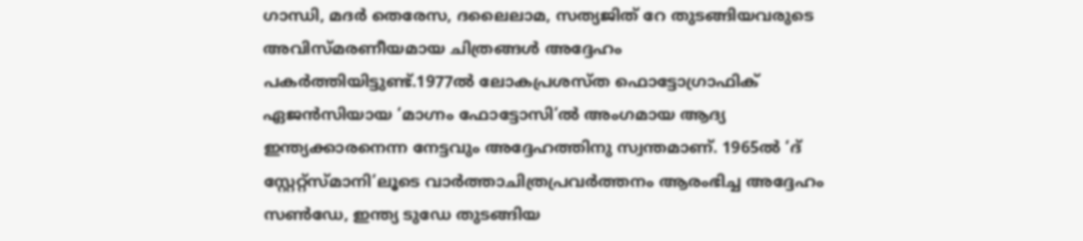ഗാന്ധി, മദര്‍ തെരേസ, ദലൈലാമ, സത്യജിത് റേ തുടങ്ങിയവരുടെ അവിസ്മരണീയമായ ചിത്രങ്ങള്‍ അദ്ദേഹം പകര്‍ത്തിയിട്ടുണ്ട്.1977ല്‍ ലോകപ്രശസ്ത ഫൊട്ടോഗ്രാഫിക് ഏജന്‍സിയായ ‘മാഗ്നം ഫോട്ടോസി’ല്‍ അംഗമായ ആദ്യ ഇന്ത്യക്കാരനെന്ന നേട്ടവും അദ്ദേഹത്തിനു സ്വന്തമാണ്. 1965ല്‍ ‘ദ് സ്റ്റേറ്റ്‌സ്മാനി’ലൂടെ വാര്‍ത്താചിത്രപ്രവര്‍ത്തനം ആരംഭിച്ച അദ്ദേഹം സണ്‍ഡേ, ഇന്ത്യ ടുഡേ തുടങ്ങിയ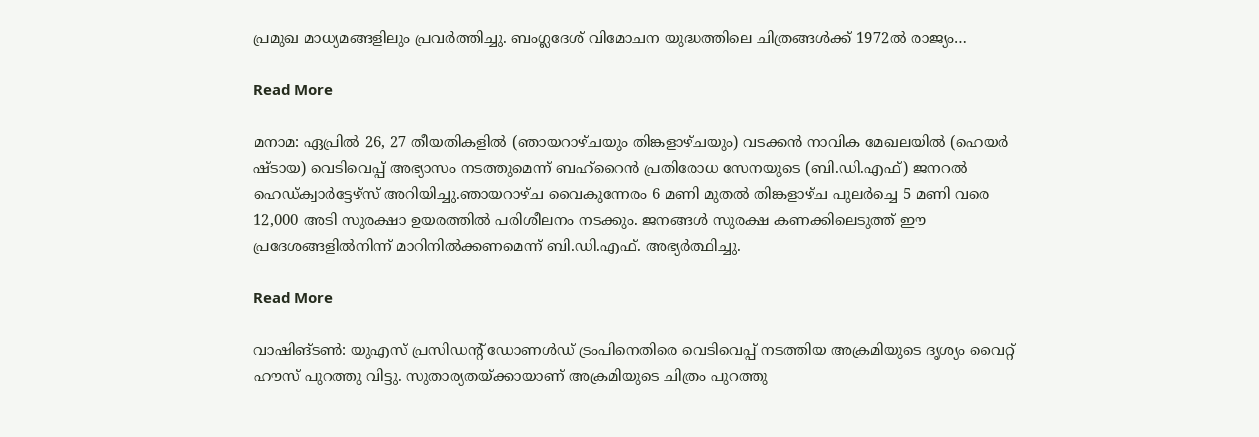പ്രമുഖ മാധ്യമങ്ങളിലും പ്രവര്‍ത്തിച്ചു. ബംഗ്ലദേശ് വിമോചന യുദ്ധത്തിലെ ചിത്രങ്ങള്‍ക്ക് 1972ല്‍ രാജ്യം…

Read More

മനാമ: ഏപ്രില്‍ 26, 27 തീയതികളില്‍ (ഞായറാഴ്ചയും തിങ്കളാഴ്ചയും) വടക്കന്‍ നാവിക മേഖലയില്‍ (ഹെയര്‍ ഷ്ടായ) വെടിവെപ്പ് അഭ്യാസം നടത്തുമെന്ന് ബഹ്റൈന്‍ പ്രതിരോധ സേനയുടെ (ബി.ഡി.എഫ്) ജനറല്‍ ഹെഡ്ക്വാര്‍ട്ടേഴ്സ് അറിയിച്ചു.ഞായറാഴ്ച വൈകുന്നേരം 6 മണി മുതല്‍ തിങ്കളാഴ്ച പുലര്‍ച്ചെ 5 മണി വരെ 12,000 അടി സുരക്ഷാ ഉയരത്തില്‍ പരിശീലനം നടക്കും. ജനങ്ങള്‍ സുരക്ഷ കണക്കിലെടുത്ത് ഈ പ്രദേശങ്ങളില്‍നിന്ന് മാറിനില്‍ക്കണമെന്ന് ബി.ഡി.എഫ്. അഭ്യര്‍ത്ഥിച്ചു.

Read More

വാഷിങ്ടണ്‍: യുഎസ് പ്രസിഡന്റ് ഡോണള്‍ഡ് ട്രംപിനെതിരെ വെടിവെപ്പ് നടത്തിയ അക്രമിയുടെ ദൃശ്യം വൈറ്റ് ഹൗസ് പുറത്തു വിട്ടു. സുതാര്യതയ്ക്കായാണ് അക്രമിയുടെ ചിത്രം പുറത്തു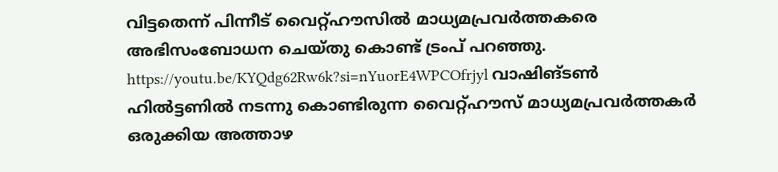വിട്ടതെന്ന് പിന്നീട് വൈറ്റ്ഹൗസില്‍ മാധ്യമപ്രവര്‍ത്തകരെ അഭിസംബോധന ചെയ്തു കൊണ്ട് ട്രംപ് പറഞ്ഞു. https://youtu.be/KYQdg62Rw6k?si=nYuorE4WPCOfrjyl വാഷിങ്ടണ്‍ ഹില്‍ട്ടണില്‍ നടന്നു കൊണ്ടിരുന്ന വൈറ്റ്ഹൗസ് മാധ്യമപ്രവര്‍ത്തകര്‍ ഒരുക്കിയ അത്താഴ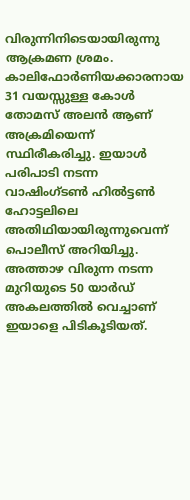വിരുന്നിനിടെയായിരുന്നു ആക്രമണ ശ്രമം. കാലിഫോര്‍ണിയക്കാരനായ 31 വയസ്സുള്ള കോള്‍ തോമസ് അലന്‍ ആണ് അക്രമിയെന്ന് സ്ഥിരീകരിച്ചു. ഇയാൾ പരിപാടി നടന്ന വാഷിംഗ്ടൺ ഹിൽട്ടൺ ഹോട്ടലിലെ അതിഥിയായിരുന്നുവെന്ന് പൊലീസ് അറിയിച്ചു. അത്താഴ വിരുന്ന നടന്ന മുറിയുടെ 50 യാർഡ് അകലത്തിൽ വെച്ചാണ് ഇയാളെ പിടികൂടിയത്.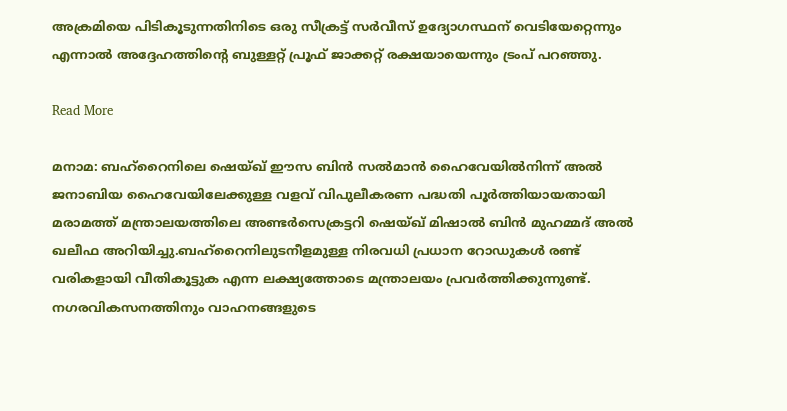അക്രമിയെ പിടികൂടുന്നതിനിടെ ഒരു സീക്രട്ട് സർവീസ് ഉദ്യോഗസ്ഥന് വെടിയേറ്റെന്നും എന്നാൽ അദ്ദേഹത്തിന്റെ ബുള്ളറ്റ് പ്രൂഫ് ജാക്കറ്റ് രക്ഷയായെന്നും ട്രംപ് പറഞ്ഞു.

Read More

മനാമ: ബഹ്‌റൈനിലെ ഷെയ്ഖ് ഈസ ബിന്‍ സല്‍മാന്‍ ഹൈവേയില്‍നിന്ന് അല്‍ ജനാബിയ ഹൈവേയിലേക്കുള്ള വളവ് വിപുലീകരണ പദ്ധതി പൂര്‍ത്തിയായതായി മരാമത്ത് മന്ത്രാലയത്തിലെ അണ്ടര്‍സെക്രട്ടറി ഷെയ്ഖ് മിഷാല്‍ ബിന്‍ മുഹമ്മദ് അല്‍ ഖലീഫ അറിയിച്ചു.ബഹ്റൈനിലുടനീളമുള്ള നിരവധി പ്രധാന റോഡുകള്‍ രണ്ട് വരികളായി വീതികൂട്ടുക എന്ന ലക്ഷ്യത്തോടെ മന്ത്രാലയം പ്രവര്‍ത്തിക്കുന്നുണ്ട്. നഗരവികസനത്തിനും വാഹനങ്ങളുടെ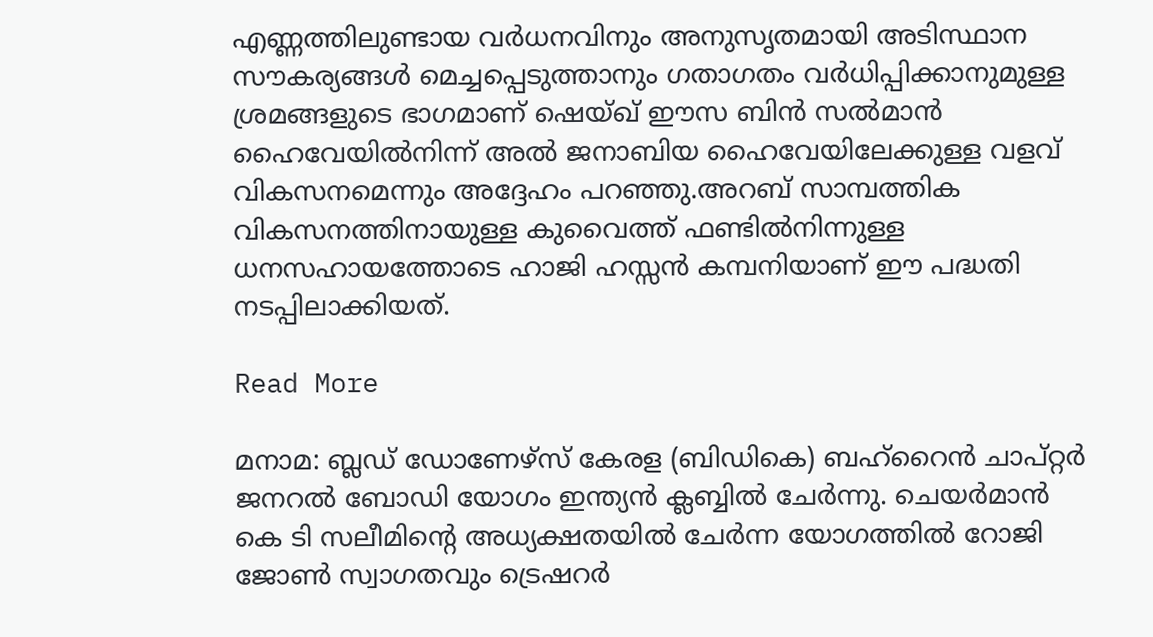എണ്ണത്തിലുണ്ടായ വര്‍ധനവിനും അനുസൃതമായി അടിസ്ഥാന സൗകര്യങ്ങള്‍ മെച്ചപ്പെടുത്താനും ഗതാഗതം വര്‍ധിപ്പിക്കാനുമുള്ള ശ്രമങ്ങളുടെ ഭാഗമാണ് ഷെയ്ഖ് ഈസ ബിന്‍ സല്‍മാന്‍ ഹൈവേയില്‍നിന്ന് അല്‍ ജനാബിയ ഹൈവേയിലേക്കുള്ള വളവ് വികസനമെന്നും അദ്ദേഹം പറഞ്ഞു.അറബ് സാമ്പത്തിക വികസനത്തിനായുള്ള കുവൈത്ത് ഫണ്ടില്‍നിന്നുള്ള ധനസഹായത്തോടെ ഹാജി ഹസ്സന്‍ കമ്പനിയാണ് ഈ പദ്ധതി നടപ്പിലാക്കിയത്.

Read More

മനാമ: ബ്ലഡ് ഡോണേഴ്സ് കേരള (ബിഡികെ) ബഹ്‌റൈൻ ചാപ്റ്റർ ജനറൽ ബോഡി യോഗം ഇന്ത്യൻ ക്ലബ്ബിൽ ചേർന്നു. ചെയർമാൻ കെ ടി സലീമിന്റെ അധ്യക്ഷതയിൽ ചേർന്ന യോഗത്തിൽ റോജി ജോൺ സ്വാഗതവും ട്രെഷറർ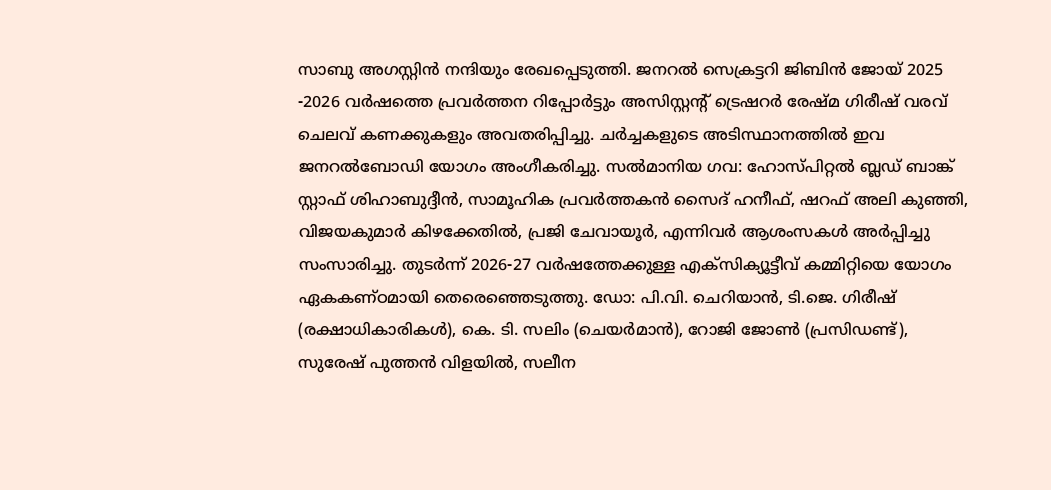സാബു അഗസ്റ്റിൻ നന്ദിയും രേഖപ്പെടുത്തി. ജനറൽ സെക്രട്ടറി ജിബിൻ ജോയ് 2025 -2026 വർഷത്തെ പ്രവർത്തന റിപ്പോർട്ടും അസിസ്റ്റന്റ് ട്രെഷറർ രേഷ്മ ഗിരീഷ് വരവ് ചെലവ് കണക്കുകളും അവതരിപ്പിച്ചു. ചർച്ചകളുടെ അടിസ്ഥാനത്തിൽ ഇവ ജനറൽബോഡി യോഗം അംഗീകരിച്ചു. സൽമാനിയ ഗവ: ഹോസ്പിറ്റൽ ബ്ലഡ് ബാങ്ക് സ്റ്റാഫ് ശിഹാബുദ്ദീൻ, സാമൂഹിക പ്രവർത്തകൻ സൈദ് ഹനീഫ്, ഷറഫ് അലി കുഞ്ഞി, വിജയകുമാർ കിഴക്കേതിൽ, പ്രജി ചേവായൂർ, എന്നിവർ ആശംസകൾ അർപ്പിച്ചു സംസാരിച്ചു. തുടർന്ന് 2026-27 വർഷത്തേക്കുള്ള എക്സിക്യൂട്ടീവ് കമ്മിറ്റിയെ യോഗം ഏകകണ്ഠമായി തെരെഞ്ഞെടുത്തു. ഡോ: പി.വി. ചെറിയാൻ, ടി.ജെ. ഗിരീഷ് (രക്ഷാധികാരികൾ), കെ. ടി. സലിം (ചെയർമാൻ), റോജി ജോൺ (പ്രസിഡണ്ട്), സുരേഷ് പുത്തൻ വിളയിൽ, സലീന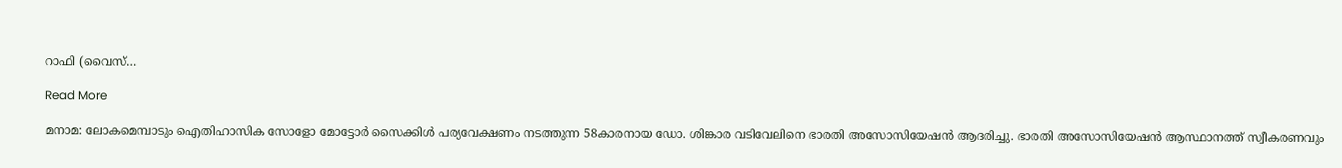റാഫി (വൈസ്…

Read More

മനാമ: ലോകമെമ്പാടും ഐതിഹാസിക സോളോ മോട്ടോര്‍ സൈക്കിള്‍ പര്യവേക്ഷണം നടത്തുന്ന 58കാരനായ ഡോ. ശിങ്കാര വടിവേലിനെ ഭാരതി അസോസിയേഷന്‍ ആദരിച്ചു. ഭാരതി അസോസിയേഷന്‍ ആസ്ഥാനത്ത് സ്വീകരണവും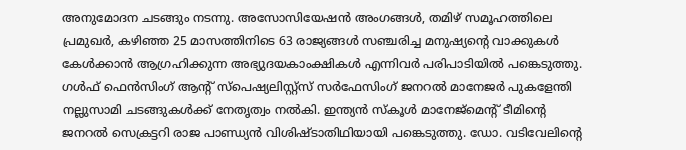അനുമോദന ചടങ്ങും നടന്നു. അസോസിയേഷന്‍ അംഗങ്ങള്‍, തമിഴ് സമൂഹത്തിലെ പ്രമുഖര്‍, കഴിഞ്ഞ 25 മാസത്തിനിടെ 63 രാജ്യങ്ങള്‍ സഞ്ചരിച്ച മനുഷ്യന്റെ വാക്കുകള്‍ കേള്‍ക്കാന്‍ ആഗ്രഹിക്കുന്ന അഭ്യുദയകാംക്ഷികള്‍ എന്നിവര്‍ പരിപാടിയില്‍ പങ്കെടുത്തു. ഗള്‍ഫ് ഫെന്‍സിംഗ് ആന്റ് സ്‌പെഷ്യലിസ്റ്റ്‌സ് സര്‍ഫേസിംഗ് ജനറല്‍ മാനേജര്‍ പുകളേന്തി നല്ലുസാമി ചടങ്ങുകള്‍ക്ക് നേതൃത്വം നല്‍കി. ഇന്ത്യന്‍ സ്‌കൂള്‍ മാനേജ്‌മെന്റ് ടീമിന്റെ ജനറല്‍ സെക്രട്ടറി രാജ പാണ്ഡ്യന്‍ വിശിഷ്ടാതിഥിയായി പങ്കെടുത്തു. ഡോ. വടിവേലിന്റെ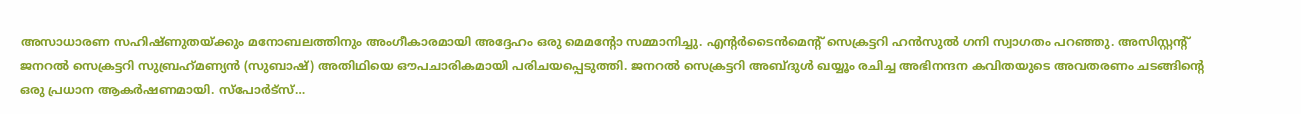അസാധാരണ സഹിഷ്ണുതയ്ക്കും മനോബലത്തിനും അംഗീകാരമായി അദ്ദേഹം ഒരു മെമന്റോ സമ്മാനിച്ചു. എന്റര്‍ടൈന്‍മെന്റ് സെക്രട്ടറി ഹന്‍സുല്‍ ഗനി സ്വാഗതം പറഞ്ഞു. അസിസ്റ്റന്റ് ജനറല്‍ സെക്രട്ടറി സുബ്രഹ്‌മണ്യന്‍ (സുബാഷ്) അതിഥിയെ ഔപചാരികമായി പരിചയപ്പെടുത്തി. ജനറല്‍ സെക്രട്ടറി അബ്ദുള്‍ ഖയ്യൂം രചിച്ച അഭിനന്ദന കവിതയുടെ അവതരണം ചടങ്ങിന്റെ ഒരു പ്രധാന ആകര്‍ഷണമായി. സ്‌പോര്‍ട്‌സ്…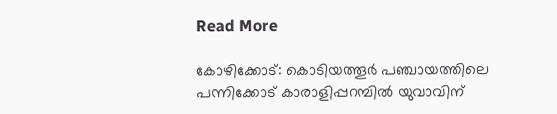Read More

കോഴിക്കോട്: കൊടിയത്തൂര്‍ പഞ്ചായത്തിലെ പന്നിക്കോട് കാരാളിപ്പറമ്പില്‍ യുവാവിന്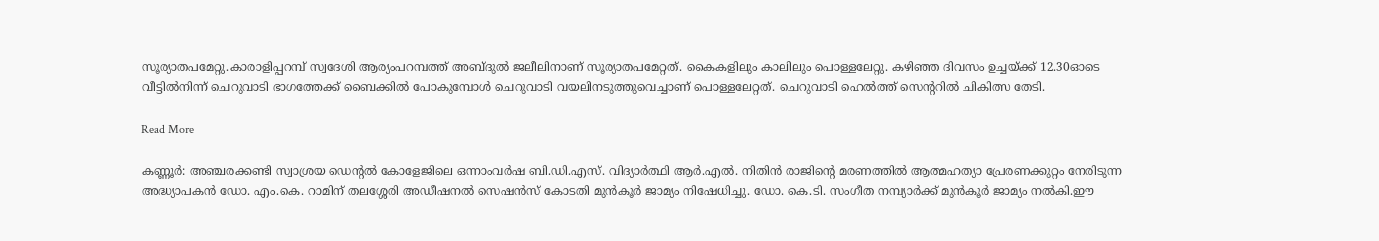സൂര്യാതപമേറ്റു.കാരാളിപ്പറമ്പ് സ്വദേശി ആര്യംപറമ്പത്ത് അബ്ദുല്‍ ജലീലിനാണ് സൂര്യാതപമേറ്റത്. കൈകളിലും കാലിലും പൊള്ളലേറ്റു. കഴിഞ്ഞ ദിവസം ഉച്ചയ്ക്ക് 12.30ഓടെ വീട്ടില്‍നിന്ന് ചെറുവാടി ഭാഗത്തേക്ക് ബൈക്കില്‍ പോകുമ്പോള്‍ ചെറുവാടി വയലിനടുത്തുവെച്ചാണ് പൊള്ളലേറ്റത്. ചെറുവാടി ഹെല്‍ത്ത് സെന്ററില്‍ ചികിത്സ തേടി.

Read More

കണ്ണൂര്‍: അഞ്ചരക്കണ്ടി സ്വാശ്രയ ഡെന്റല്‍ കോളേജിലെ ഒന്നാംവര്‍ഷ ബി.ഡി.എസ്. വിദ്യാര്‍ത്ഥി ആര്‍.എല്‍. നിതിന്‍ രാജിന്റെ മരണത്തില്‍ ആത്മഹത്യാ പ്രേരണക്കുറ്റം നേരിടുന്ന അദ്ധ്യാപകന്‍ ഡോ. എം.കെ. റാമിന് തലശ്ശേരി അഡീഷനല്‍ സെഷന്‍സ് കോടതി മുന്‍കൂര്‍ ജാമ്യം നിഷേധിച്ചു. ഡോ. കെ.ടി. സംഗീത നമ്പ്യാര്‍ക്ക് മുന്‍കൂര്‍ ജാമ്യം നല്‍കി.ഈ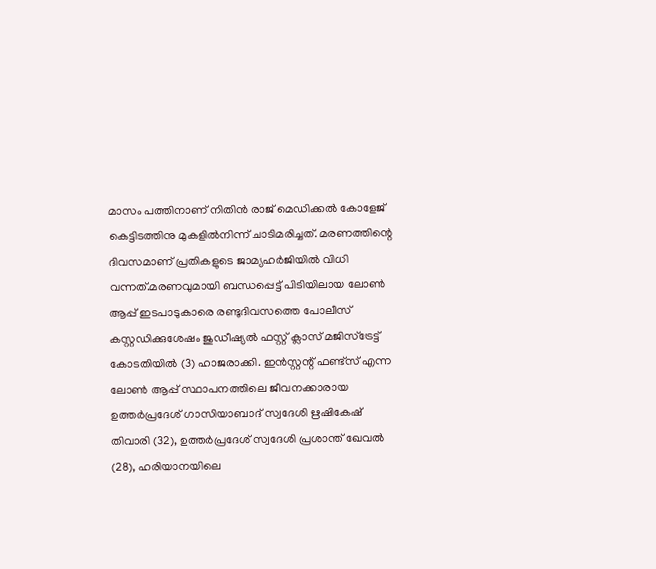മാസം പത്തിനാണ് നിതിന്‍ രാജ് മെഡിക്കല്‍ കോളേജ് കെട്ടിടത്തിനു മുകളില്‍നിന്ന് ചാടിമരിച്ചത്. മരണത്തിന്റെ ദിവസമാണ് പ്രതികളുടെ ജാമ്യഹര്‍ജിയില്‍ വിധി വന്നത്.മരണവുമായി ബന്ധപ്പെട്ട് പിടിയിലായ ലോണ്‍ ആപ്പ് ഇടപാടുകാരെ രണ്ടുദിവസത്തെ പോലീസ് കസ്റ്റഡിക്കുശേഷം ജുഡീഷ്യല്‍ ഫസ്റ്റ് ക്ലാസ് മജിസ്‌ട്രേട്ട് കോടതിയില്‍ (3) ഹാജരാക്കി. ഇന്‍സ്റ്റന്റ് ഫണ്ട്‌സ് എന്ന ലോണ്‍ ആപ്പ് സ്ഥാപനത്തിലെ ജീവനക്കാരായ ഉത്തര്‍പ്രദേശ് ഗാസിയാബാദ് സ്വദേശി ഋഷികേഷ് തിവാരി (32), ഉത്തര്‍പ്രദേശ് സ്വദേശി പ്രശാന്ത് ഖേവല്‍ (28), ഹരിയാനയിലെ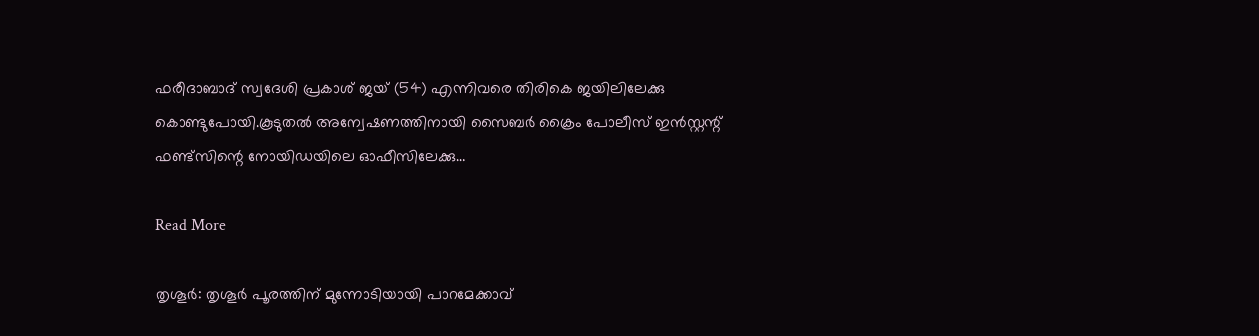ഫരീദാബാദ് സ്വദേശി പ്രകാശ് ജയ് (54) എന്നിവരെ തിരികെ ജയിലിലേക്കു കൊണ്ടുപോയി.കൂടുതല്‍ അന്വേഷണത്തിനായി സൈബര്‍ ക്രൈം പോലീസ് ഇന്‍സ്റ്റന്റ് ഫണ്ട്‌സിന്റെ നോയിഡയിലെ ഓഫീസിലേക്കു…

Read More

തൃശൂർ: തൃശൂർ പൂരത്തിന് മുന്നോടിയായി പാറമേക്കാവ്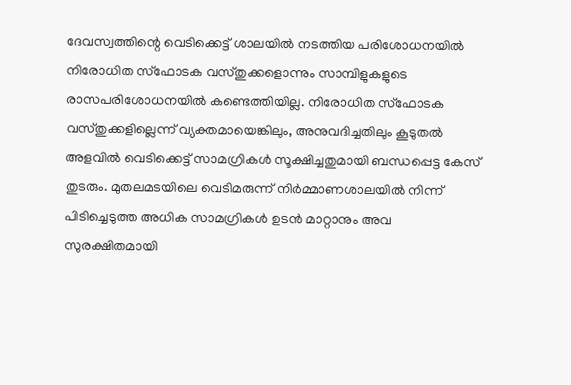ദേവസ്വത്തിന്റെ വെടിക്കെട്ട് ശാലയിൽ നടത്തിയ പരിശോധനയിൽ നിരോധിത സ്ഫോടക വസ്തുക്കളൊന്നും സാമ്പിളുകളുടെ രാസപരിശോധനയിൽ കണ്ടെത്തിയില്ല. നിരോധിത സ്ഫോടക വസ്തുക്കളില്ലെന്ന് വ്യക്തമായെങ്കിലും, അനുവദിച്ചതിലും കൂടുതൽ അളവിൽ വെടിക്കെട്ട് സാമഗ്രികൾ സൂക്ഷിച്ചതുമായി ബന്ധപ്പെട്ട കേസ് തുടരും. മുതലമടയിലെ വെടിമരുന്ന് നിർമ്മാണശാലയിൽ നിന്ന് പിടിച്ചെടുത്ത അധിക സാമഗ്രികൾ ഉടൻ മാറ്റാനും അവ സുരക്ഷിതമായി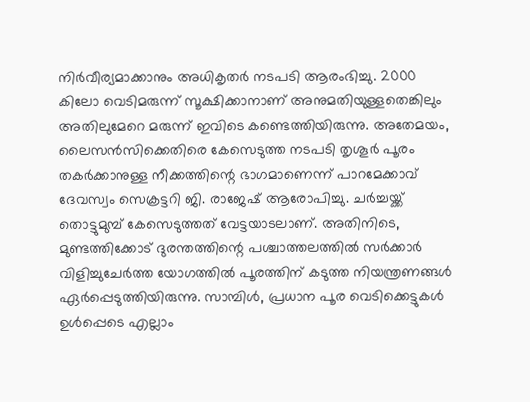നിർവീര്യമാക്കാനും അധികൃതർ നടപടി ആരംഭിച്ചു. 2000 കിലോ വെടിമരുന്ന് സൂക്ഷിക്കാനാണ് അനുമതിയുള്ളതെങ്കിലും അതിലുമേറെ മരുന്ന് ഇവിടെ കണ്ടെത്തിയിരുന്നു. അതേമയം, ലൈസൻസിക്കെതിരെ കേസെടുത്ത നടപടി തൃശൂർ പൂരം തകർക്കാനുള്ള നീക്കത്തിന്റെ ഭാഗമാണെന്ന് പാറമേക്കാവ് ദേവസ്വം സെക്രട്ടറി ജി. രാജേഷ് ആരോപിച്ചു. ചർച്ചയ്ക്ക് തൊട്ടുമുമ്പ് കേസെടുത്തത് വേട്ടയാടലാണ്. അതിനിടെ, മുണ്ടത്തിക്കോട് ദുരന്തത്തിന്റെ പശ്ചാത്തലത്തിൽ സർക്കാർ വിളിച്ചുചേർത്ത യോഗത്തിൽ പൂരത്തിന് കടുത്ത നിയന്ത്രണങ്ങൾ ഏർപ്പെടുത്തിയിരുന്നു. സാമ്പിൾ, പ്രധാന പൂര വെടിക്കെട്ടുകൾ ഉൾപ്പെടെ എല്ലാം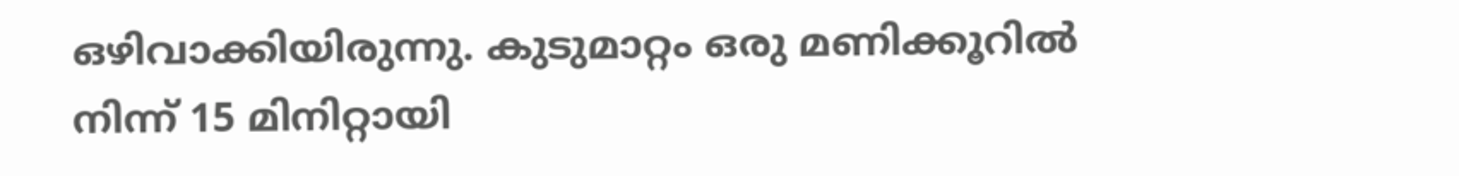ഒഴിവാക്കിയിരുന്നു. കുടുമാറ്റം ഒരു മണിക്കൂറിൽ നിന്ന് 15 മിനിറ്റായി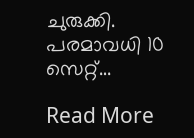ചുരുക്കി. പരമാവധി 10 സെറ്റ്…

Read More